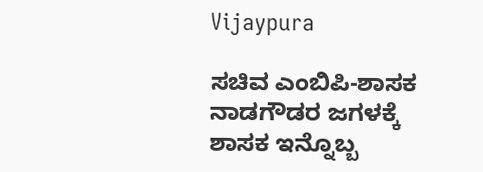Vijaypura

ಸಚಿವ ಎಂಬಿಪಿ-ಶಾಸಕ ನಾಡಗೌಡರ ಜಗಳಕ್ಕೆ ಶಾಸಕ ಇನ್ನೊಬ್ಬ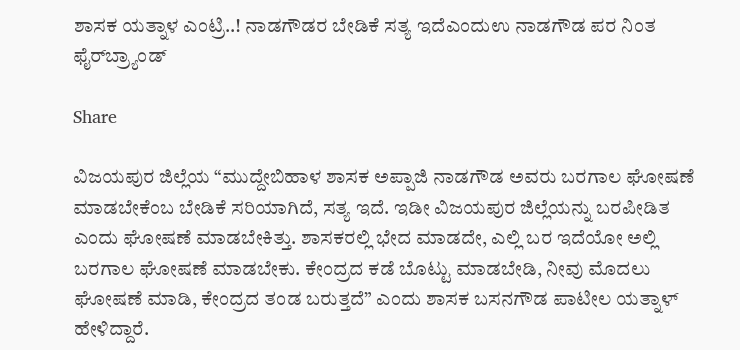ಶಾಸಕ ಯತ್ನಾಳ ಎಂಟ್ರಿ..! ನಾಡಗೌಡರ ಬೇಡಿಕೆ ಸತ್ಯ ಇದೆಎಂದುಉ ನಾಡಗೌಡ ಪರ ನಿಂತ ಫೈರ್‌ಬ್ರ್ಯಾಂಡ್

Share

ವಿಜಯಪುರ ಜಿಲ್ಲೆಯ “ಮುದ್ದೇಬಿಹಾಳ ಶಾಸಕ ಅಪ್ಪಾಜಿ ನಾಡಗೌಡ ಅವರು ಬರಗಾಲ ಘೋಷಣೆ ಮಾಡಬೇಕೆಂಬ ಬೇಡಿಕೆ ಸರಿಯಾಗಿದೆ, ಸತ್ಯ ಇದೆ. ಇಡೀ ವಿಜಯಪುರ ಜಿಲ್ಲೆಯನ್ನು ಬರಪೀಡಿತ ಎಂದು ಘೋಷಣೆ ಮಾಡಬೇಕಿತ್ತು. ಶಾಸಕರಲ್ಲಿ ಭೇದ ಮಾಡದೇ, ಎಲ್ಲಿ ಬರ ಇದೆಯೋ ಅಲ್ಲಿ ಬರಗಾಲ ಘೋಷಣೆ ಮಾಡಬೇಕು. ಕೇಂದ್ರದ ಕಡೆ ಬೊಟ್ಟು ಮಾಡಬೇಡಿ, ನೀವು ಮೊದಲು ಘೋಷಣೆ ಮಾಡಿ, ಕೇಂದ್ರದ ತಂಡ ಬರುತ್ತದೆ” ಎಂದು ಶಾಸಕ ಬಸನಗೌಡ ಪಾಟೀಲ ಯತ್ನಾಳ್ ಹೇಳಿದ್ದಾರೆ.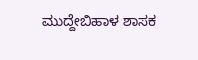ಮುದ್ದೇಬಿಹಾಳ ಶಾಸಕ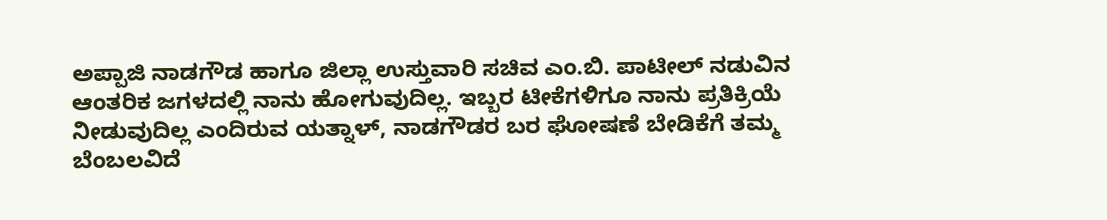ಅಪ್ಪಾಜಿ ನಾಡಗೌಡ ಹಾಗೂ ಜಿಲ್ಲಾ ಉಸ್ತುವಾರಿ ಸಚಿವ ಎಂ.ಬಿ. ಪಾಟೀಲ್ ನಡುವಿನ ಆಂತರಿಕ ಜಗಳದಲ್ಲಿ ನಾನು ಹೋಗುವುದಿಲ್ಲ. ಇಬ್ಬರ ಟೀಕೆಗಳಿಗೂ ನಾನು ಪ್ರತಿಕ್ರಿಯೆ ನೀಡುವುದಿಲ್ಲ ಎಂದಿರುವ ಯತ್ನಾಳ್, ನಾಡಗೌಡರ ಬರ ಘೋಷಣೆ ಬೇಡಿಕೆಗೆ ತಮ್ಮ ಬೆಂಬಲವಿದೆ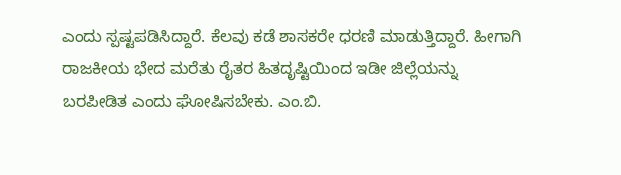ಎಂದು ಸ್ಪಷ್ಟಪಡಿಸಿದ್ದಾರೆ. ಕೆಲವು ಕಡೆ ಶಾಸಕರೇ ಧರಣಿ ಮಾಡುತ್ತಿದ್ದಾರೆ. ಹೀಗಾಗಿ ರಾಜಕೀಯ ಭೇದ ಮರೆತು ರೈತರ ಹಿತದೃಷ್ಟಿಯಿಂದ ಇಡೀ ಜಿಲ್ಲೆಯನ್ನು ಬರಪೀಡಿತ ಎಂದು ಘೋಷಿಸಬೇಕು. ಎಂ.ಬಿ.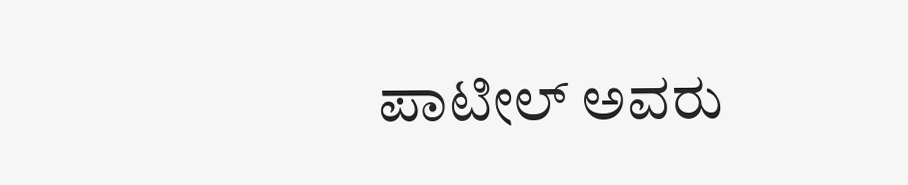ಪಾಟೀಲ್ ಅವರು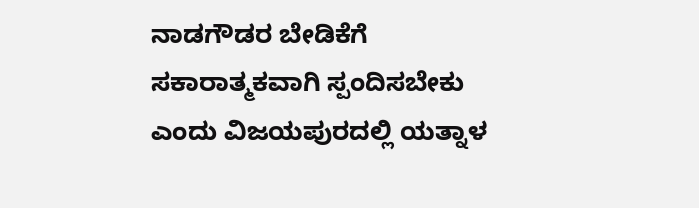ನಾಡಗೌಡರ ಬೇಡಿಕೆಗೆ ಸಕಾರಾತ್ಮಕವಾಗಿ ಸ್ಪಂದಿಸಬೇಕು ಎಂದು ವಿಜಯಪುರದಲ್ಲಿ ಯತ್ನಾಳ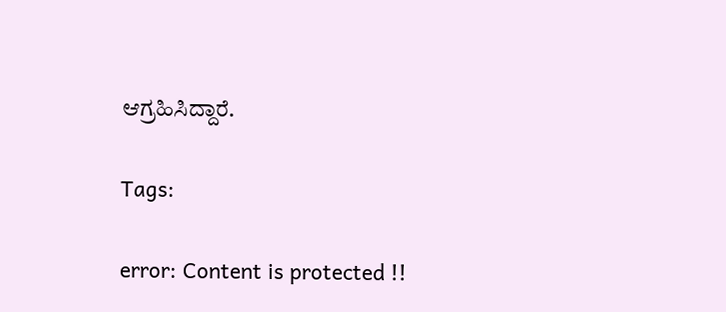ಆಗ್ರಹಿಸಿದ್ದಾರೆ.

Tags:

error: Content is protected !!